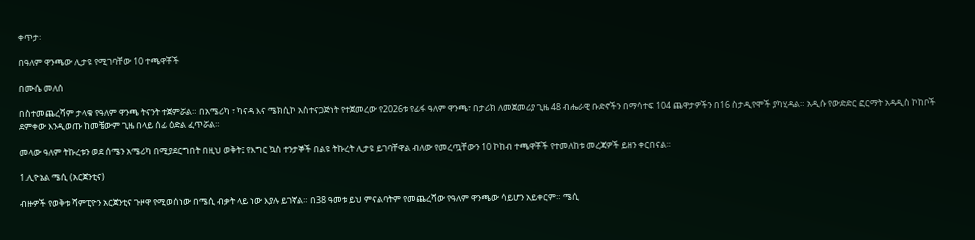ቀጥታ፡

በዓለም ዋንጫው ሊታዩ የሚገባቸው 10 ተጫዋቾች

በሙሴ መለሰ

በስተመጨረሻም ታላቁ የዓለም ዋንጫ ትናንት ተጀምሯል። በአሜሪካ ፣ ካናዳ እና ሜክሲኮ አስተናጋጅነት የተጀመረው የ2026ቱ የፊፋ ዓለም ዋንጫ፣ በታሪክ ለመጀመሪያ ጊዜ 48 ብሔራዊ ቡድኖችን በማሳተፍ 104 ጨዋታዎችን በ16 ስታዲየሞች ያካሂዳል። አዲሱ የውድድር ፎርማት አዳዲስ ኮከቦች ደምቀው እንዲወጡ ከመቼውም ጊዜ በላይ ሰፊ ዕድል ፈጥሯል።

መላው ዓለም ትኩረቱን ወደ ሰሜን አሜሪካ በሚያደርግበት በዚህ ወቅት፤ የእግር ኳስ ተንታኞች በልዩ ትኩረት ሊታዩ ይገባቸዋል ብለው የመረጧቸውን 10 ኮከብ ተጫዋቾች የተመለከቱ መረጃዎች ይዘን ቀርበናል።

1.ሊዮኔል ሜሲ (አርጀንቲና)

ብዙዎች የወቅቱ ሻምፒዮን አርጀንቲና ጉዞዋ የሚወሰነው በሜሲ ብቃት ላይ ነው እያሉ ይገኛል። በ38 ዓመቱ ይህ ምናልባትም የመጨረሻው የዓለም ዋንጫው ሳይሆን አይቀርም። ሜሲ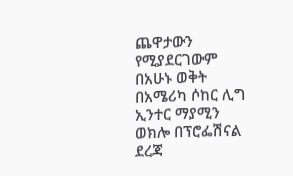ጨዋታውን የሚያደርገውም በአሁኑ ወቅት በአሜሪካ ሶከር ሊግ ኢንተር ማያሚን ወክሎ በፕሮፌሽናል ደረጃ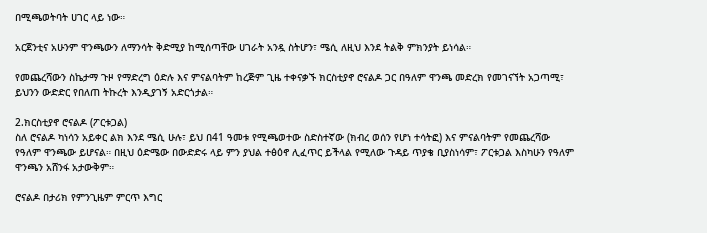በሚጫወትባት ሀገር ላይ ነው።

አርጀንቲና አሁንም ዋንጫውን ለማንሳት ቅድሚያ ከሚሰጣቸው ሀገራት አንዷ ስትሆን፣ ሜሲ ለዚህ እንደ ትልቅ ምክንያት ይነሳል።

የመጨረሻውን ስኬታማ ጉዞ የማድረግ ዕድሉ እና ምናልባትም ከረጅም ጊዜ ተቀናቃኙ ክርስቲያኖ ሮናልዶ ጋር በዓለም ዋንጫ መድረክ የመገናኘት አጋጣሚ፣ ይህንን ውድድር የበለጠ ትኩረት እንዲያገኝ አድርጎታል።

2.ክርስቲያኖ ሮናልዶ (ፖርቱጋል)
ስለ ሮናልዶ ካነሳን አይቀር ልክ እንደ ሜሲ ሁሉ፣ ይህ በ41 ዓመቱ የሚጫወተው ስድስተኛው (ክብረ ወሰን የሆነ ተሳትፎ) እና ምናልባትም የመጨረሻው የዓለም ዋንጫው ይሆናል። በዚህ ዕድሜው በውድድሩ ላይ ምን ያህል ተፅዕኖ ሊፈጥር ይችላል የሚለው ጉዳይ ጥያቄ ቢያስነሳም፣ ፖርቱጋል እስካሁን የዓለም ዋንጫን አሸንፋ አታውቅም።

ሮናልዶ በታሪክ የምንጊዜም ምርጥ እግር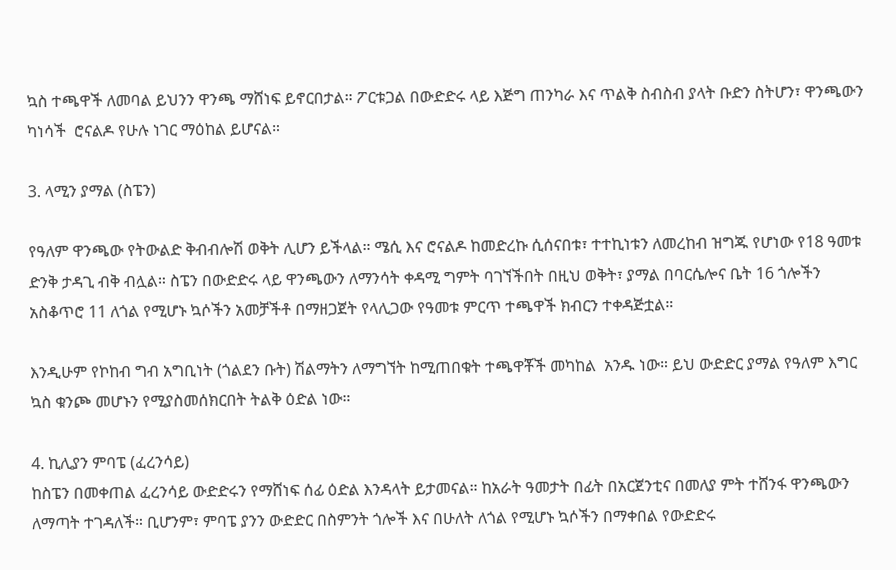ኳስ ተጫዋች ለመባል ይህንን ዋንጫ ማሸነፍ ይኖርበታል። ፖርቱጋል በውድድሩ ላይ እጅግ ጠንካራ እና ጥልቅ ስብስብ ያላት ቡድን ስትሆን፣ ዋንጫውን ካነሳች  ሮናልዶ የሁሉ ነገር ማዕከል ይሆናል።

3. ላሚን ያማል (ስፔን)

የዓለም ዋንጫው የትውልድ ቅብብሎሽ ወቅት ሊሆን ይችላል። ሜሲ እና ሮናልዶ ከመድረኩ ሲሰናበቱ፣ ተተኪነቱን ለመረከብ ዝግጁ የሆነው የ18 ዓመቱ ድንቅ ታዳጊ ብቅ ብሏል። ስፔን በውድድሩ ላይ ዋንጫውን ለማንሳት ቀዳሚ ግምት ባገኘችበት በዚህ ወቅት፣ ያማል በባርሴሎና ቤት 16 ጎሎችን አስቆጥሮ 11 ለጎል የሚሆኑ ኳሶችን አመቻችቶ በማዘጋጀት የላሊጋው የዓመቱ ምርጥ ተጫዋች ክብርን ተቀዳጅቷል።

እንዲሁም የኮከብ ግብ አግቢነት (ጎልደን ቡት) ሽልማትን ለማግኘት ከሚጠበቁት ተጫዋቾች መካከል  አንዱ ነው። ይህ ውድድር ያማል የዓለም እግር ኳስ ቁንጮ መሆኑን የሚያስመሰክርበት ትልቅ ዕድል ነው።

4. ኪሊያን ምባፔ (ፈረንሳይ)
ከስፔን በመቀጠል ፈረንሳይ ውድድሩን የማሸነፍ ሰፊ ዕድል እንዳላት ይታመናል። ከአራት ዓመታት በፊት በአርጀንቲና በመለያ ምት ተሸንፋ ዋንጫውን ለማጣት ተገዳለች። ቢሆንም፣ ምባፔ ያንን ውድድር በስምንት ጎሎች እና በሁለት ለጎል የሚሆኑ ኳሶችን በማቀበል የውድድሩ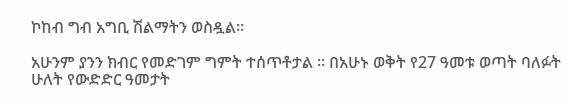ኮከብ ግብ አግቢ ሽልማትን ወስዷል።

አሁንም ያንን ክብር የመድገም ግምት ተሰጥቶታል ። በአሁኑ ወቅት የ27 ዓመቱ ወጣት ባለፉት ሁለት የውድድር ዓመታት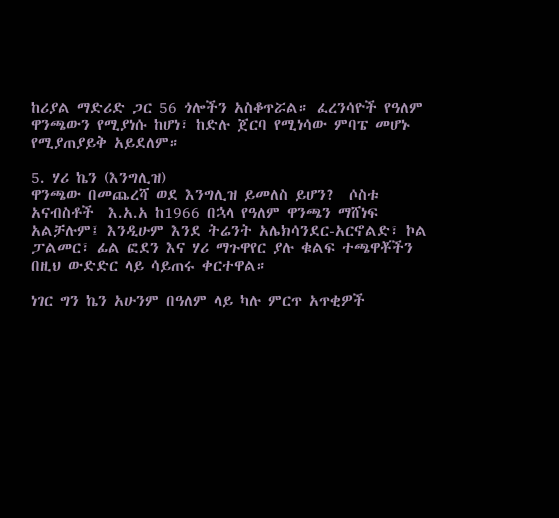ከሪያል ማድሪድ ጋር 56 ጎሎችን አስቆጥሯል። ፈረንሳዮች የዓለም ዋንጫውን የሚያነሱ ከሆነ፣ ከድሉ ጀርባ የሚነሳው ምባፔ መሆኑ የሚያጠያይቅ አይደለም።

5. ሃሪ ኬን (እንግሊዝ)
ዋንጫው በመጨረሻ ወደ እንግሊዝ ይመለስ ይሆን?  ሶስቱ አናብስቶች  እ.አ.አ ከ1966 በኋላ የዓለም ዋንጫን ማሸነፍ አልቻሉም፤ እንዲሁም እንደ ትሬንት አሌክሳንደር-አርኖልድ፣ ኮል ፓልመር፣ ፊል ፎደን እና ሃሪ ማጉዋየር ያሉ ቁልፍ ተጫዋቾችን በዚህ ውድድር ላይ ሳይጠሩ ቀርተዋል።

ነገር ግን ኬን አሁንም በዓለም ላይ ካሉ ምርጥ አጥቂዎች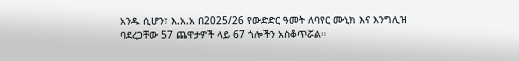አንዱ ሲሆን፣ እ.አ.አ በ2025/26 የውድድር ዓመት ለባየር ሙኒክ እና እንግሊዝ ባደረጋቸው 57 ጨዋታዎች ላይ 67 ጎሎችን አስቆጥሯል።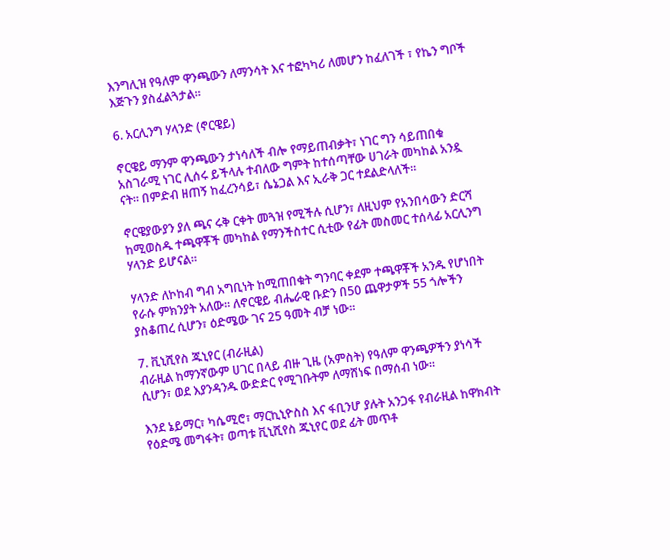እንግሊዝ የዓለም ዋንጫውን ለማንሳት እና ተፎካካሪ ለመሆን ከፈለገች ፣ የኬን ግቦች እጅጉን ያስፈልጓታል።

6. አርሊንግ ሃላንድ (ኖርዌይ)

ኖርዌይ ማንም ዋንጫውን ታነሳለች ብሎ የማይጠብቃት፣ ነገር ግን ሳይጠበቁ አስገራሚ ነገር ሊሰሩ ይችላሉ ተብለው ግምት ከተሰጣቸው ሀገራት መካከል አንዷ ናት። በምድብ ዘጠኝ ከፈረንሳይ፣ ሴኔጋል እና ኢራቅ ጋር ተደልድላለች።

ኖርዌያውያን ያለ ጫና ሩቅ ርቀት መጓዝ የሚችሉ ሲሆን፣ ለዚህም የአንበሳውን ድርሻ ከሚወስዱ ተጫዋቾች መካከል የማንችስተር ሲቲው የፊት መስመር ተሰላፊ አርሊንግ ሃላንድ ይሆናል።

ሃላንድ ለኮከብ ግብ አግቢነት ከሚጠበቁት ግንባር ቀደም ተጫዋቾች አንዱ የሆነበት የራሱ ምክንያት አለው። ለኖርዌይ ብሔራዊ ቡድን በ50 ጨዋታዎች 55 ጎሎችን ያስቆጠረ ሲሆን፣ ዕድሜው ገና 25 ዓመት ብቻ ነው።

7. ቪኒሺየስ ጁኒየር (ብራዚል)
ብራዚል ከማንኛውም ሀገር በላይ ብዙ ጊዜ (አምስት) የዓለም ዋንጫዎችን ያነሳች ሲሆን፣ ወደ እያንዳንዱ ውድድር የሚገቡትም ለማሸነፍ በማሰብ ነው።

እንደ ኔይማር፣ ካሴሚሮ፣ ማርኪኒዮስስ እና ፋቢንሆ ያሉት አንጋፋ የብራዚል ከዋክብት የዕድሜ መግፋት፣ ወጣቱ ቪኒሺየስ ጁኒየር ወደ ፊት መጥቶ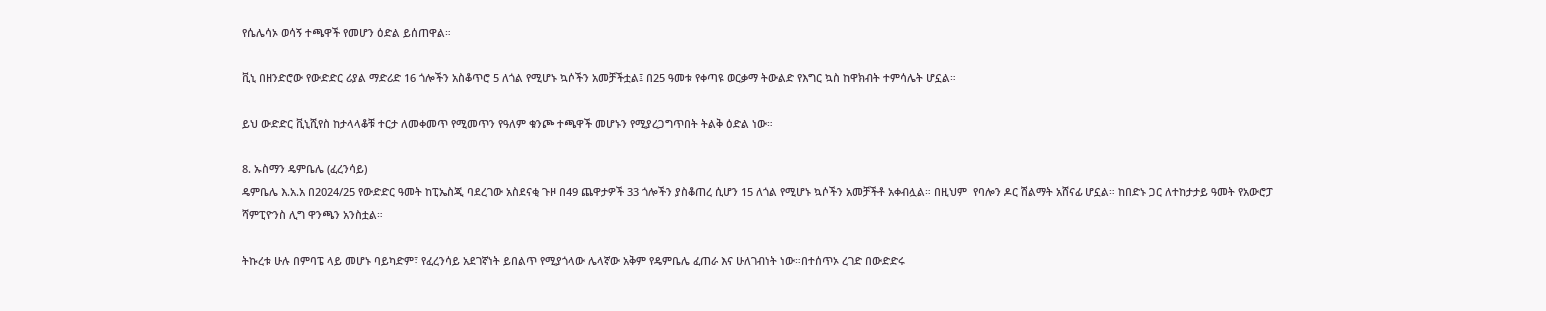የሴሌሳኦ ወሳኝ ተጫዋች የመሆን ዕድል ይሰጠዋል።

ቪኒ በዘንድሮው የውድድር ሪያል ማድሪድ 16 ጎሎችን አስቆጥሮ 5 ለጎል የሚሆኑ ኳሶችን አመቻችቷል፤ በ25 ዓመቱ የቀጣዩ ወርቃማ ትውልድ የእግር ኳስ ከዋክብት ተምሳሌት ሆኗል።

ይህ ውድድር ቪኒሺየስ ከታላላቆቹ ተርታ ለመቀመጥ የሚመጥን የዓለም ቁንጮ ተጫዋች መሆኑን የሚያረጋግጥበት ትልቅ ዕድል ነው።

8. ኡስማን ዴምቤሌ (ፈረንሳይ)
ዴምቤሌ እ.አ.አ በ2024/25 የውድድር ዓመት ከፒኤስጂ ባደረገው አስደናቂ ጉዞ በ49 ጨዋታዎች 33 ጎሎችን ያስቆጠረ ሲሆን 15 ለጎል የሚሆኑ ኳሶችን አመቻችቶ አቀብሏል። በዚህም  የባሎን ዶር ሽልማት አሸናፊ ሆኗል። ከበድኑ ጋር ለተከታታይ ዓመት የአውሮፓ ሻምፒዮንስ ሊግ ዋንጫን አንስቷል።

ትኩረቱ ሁሉ በምባፔ ላይ መሆኑ ባይካድም፣ የፈረንሳይ አደገኛነት ይበልጥ የሚያጎላው ሌላኛው አቅም የዴምቤሌ ፈጠራ እና ሁለገብነት ነው።በተሰጥኦ ረገድ በውድድሩ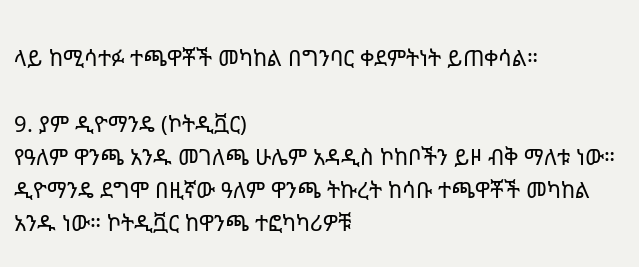ላይ ከሚሳተፉ ተጫዋቾች መካከል በግንባር ቀደምትነት ይጠቀሳል።

9. ያም ዲዮማንዴ (ኮትዲቯር)
የዓለም ዋንጫ አንዱ መገለጫ ሁሌም አዳዲስ ኮከቦችን ይዞ ብቅ ማለቱ ነው። ዲዮማንዴ ደግሞ በዚኛው ዓለም ዋንጫ ትኩረት ከሳቡ ተጫዋቾች መካከል አንዱ ነው። ኮትዲቯር ከዋንጫ ተፎካካሪዎቹ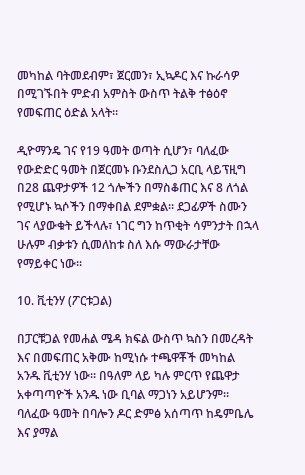መካከል ባትመደብም፣ ጀርመን፣ ኢኳዶር እና ኩራሳዎ በሚገኙበት ምድብ አምስት ውስጥ ትልቅ ተፅዕኖ የመፍጠር ዕድል አላት።

ዲዮማንዴ ገና የ19 ዓመት ወጣት ሲሆን፣ ባለፈው የውድድር ዓመት በጀርመኑ ቡንደስሊጋ አርቢ ላይፕዚግ በ28 ጨዋታዎች 12 ጎሎችን በማስቆጠር እና 8 ለጎል የሚሆኑ ኳሶችን በማቀበል ደምቋል። ደጋፊዎች ስሙን ገና ላያውቁት ይችላሉ፣ ነገር ግን ከጥቂት ሳምንታት በኋላ ሁሉም ብቃቱን ሲመለከቱ ስለ እሱ ማውራታቸው የማይቀር ነው።

10. ቪቲንሃ (ፖርቱጋል)

በፓርቹጋል የመሐል ሜዳ ክፍል ውስጥ ኳስን በመረዳት እና በመፍጠር አቅሙ ከሚነሱ ተጫዋቾች መካከል አንዱ ቪቲንሃ ነው። በዓለም ላይ ካሉ ምርጥ የጨዋታ አቀጣጣዮች አንዱ ነው ቢባል ማጋነን አይሆንም። ባለፈው ዓመት በባሎን ዶር ድምፅ አሰጣጥ ከዴምቤሌ እና ያማል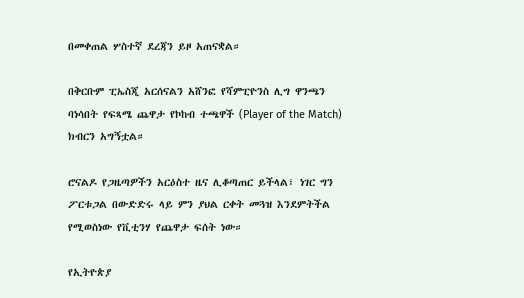በመቀጠል ሦስተኛ ደረጃን ይዞ አጠናቋል።

በቅርቡም ፒኤስጂ አርሰናልን አሸንፎ የሻምፒዮንስ ሊግ ዋንጫን ባነሳበት የፍጻሜ ጨዋታ የኮከብ ተጫዋች (Player of the Match) ክብርን አግኝቷል።

ሮናልዶ የጋዜጣዎችን አርዕስተ ዜና ሊቆጣጠር ይችላል፣ ነገር ግን ፖርቱጋል በውድድሩ ላይ ምን ያህል ርቀት መጓዝ እንደምትችል የሚወስነው የቪቲንሃ የጨዋታ ፍሰት ነው።

የኢትዮጵያ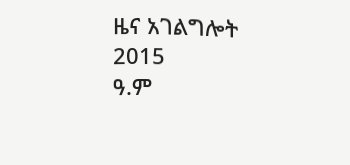ዜና አገልግሎት
2015
ዓ.ም